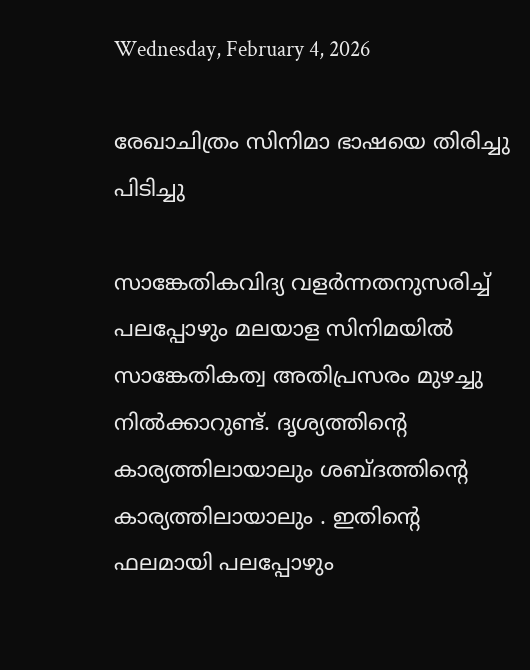Wednesday, February 4, 2026

രേഖാചിത്രം സിനിമാ ഭാഷയെ തിരിച്ചു പിടിച്ചു

സാങ്കേതികവിദ്യ വളർന്നതനുസരിച്ച് പലപ്പോഴും മലയാള സിനിമയിൽ സാങ്കേതികത്വ അതിപ്രസരം മുഴച്ചു നിൽക്കാറുണ്ട്. ദൃശ്യത്തിൻ്റെ കാര്യത്തിലായാലും ശബ്ദത്തിൻ്റെ കാര്യത്തിലായാലും . ഇതിൻ്റെ ഫലമായി പലപ്പോഴും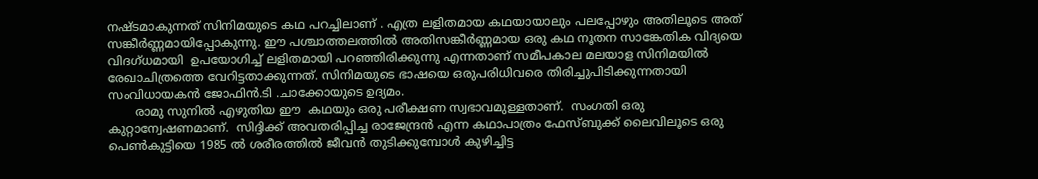നഷ്ടമാകുന്നത് സിനിമയുടെ കഥ പറച്ചിലാണ് . എത്ര ലളിതമായ കഥയായാലും പലപ്പോഴും അതിലൂടെ അത് സങ്കീർണ്ണമായിപ്പോകുന്നു. ഈ പശ്ചാത്തലത്തിൽ അതിസങ്കീർണ്ണമായ ഒരു കഥ നൂതന സാങ്കേതിക വിദ്യയെ വിദഗ്ധമായി  ഉപയോഗിച്ച് ലളിതമായി പറഞ്ഞിരിക്കുന്നു എന്നതാണ് സമീപകാല മലയാള സിനിമയിൽ രേഖാചിത്രത്തെ വേറിട്ടതാക്കുന്നത്. സിനിമയുടെ ഭാഷയെ ഒരുപരിധിവരെ തിരിച്ചുപിടിക്കുന്നതായി സംവിധായകൻ ജോഫിന്‍.ടി .ചാക്കോയുടെ ഉദ്യമം.
       രാമു സുനില്‍ എഴുതിയ ഈ  കഥയും ഒരു പരീക്ഷണ സ്വഭാവമുള്ളതാണ്.  സംഗതി ഒരു കുറ്റാന്വേഷണമാണ്.  സിദ്ദിക്ക് അവതരിപ്പിച്ച രാജേന്ദ്രൻ എന്ന കഥാപാത്രം ഫേസ്ബുക്ക് ലൈവിലൂടെ ഒരു പെൺകുട്ടിയെ 1985 ൽ ശരീരത്തിൽ ജീവൻ തുടിക്കുമ്പോൾ കുഴിച്ചിട്ട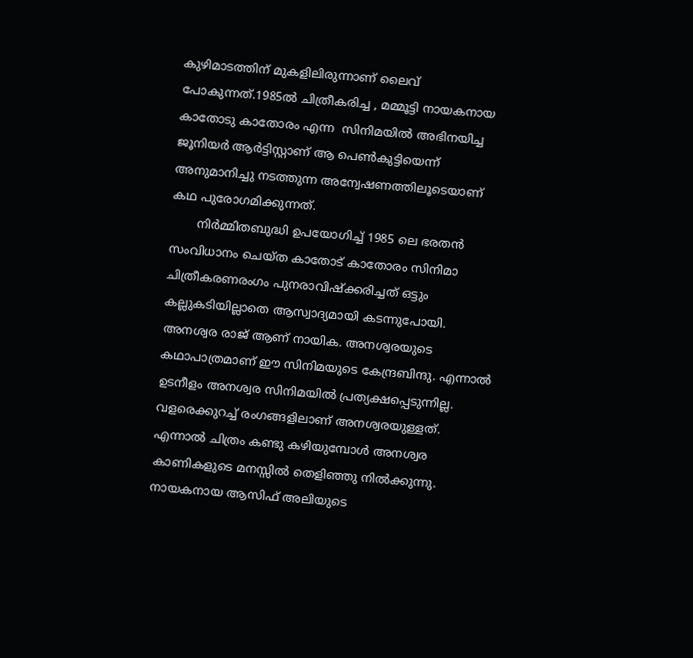കുഴിമാടത്തിന് മുകളിലിരുന്നാണ് ലൈവ് പോകുന്നത്.1985ൽ ചിത്രീകരിച്ച , മമ്മൂട്ടി നായകനായ കാതോടു കാതോരം എന്ന  സിനിമയിൽ അഭിനയിച്ച ജൂനിയർ ആർട്ടിസ്റ്റാണ് ആ പെൺകുട്ടിയെന്ന് അനുമാനിച്ചു നടത്തുന്ന അന്വേഷണത്തിലൂടെയാണ് കഥ പുരോഗമിക്കുന്നത്.
       നിർമ്മിതബുദ്ധി ഉപയോഗിച്ച് 1985 ലെ ഭരതൻ സംവിധാനം ചെയ്ത കാതോട് കാതോരം സിനിമാ ചിത്രീകരണരംഗം പുനരാവിഷ്ക്കരിച്ചത് ഒട്ടും കല്ലുകടിയില്ലാതെ ആസ്വാദ്യമായി കടന്നുപോയി. അനശ്വര രാജ് ആണ് നായിക. അനശ്വരയുടെ കഥാപാത്രമാണ് ഈ സിനിമയുടെ കേന്ദ്രബിന്ദു. എന്നാൽ ഉടനീളം അനശ്വര സിനിമയിൽ പ്രത്യക്ഷപ്പെടുന്നില്ല. വളരെക്കുറച്ച് രംഗങ്ങളിലാണ് അനശ്വരയുള്ളത്. എന്നാൽ ചിത്രം കണ്ടു കഴിയുമ്പോൾ അനശ്വര കാണികളുടെ മനസ്സിൽ തെളിഞ്ഞു നിൽക്കുന്നു. നായകനായ ആസിഫ് അലിയുടെ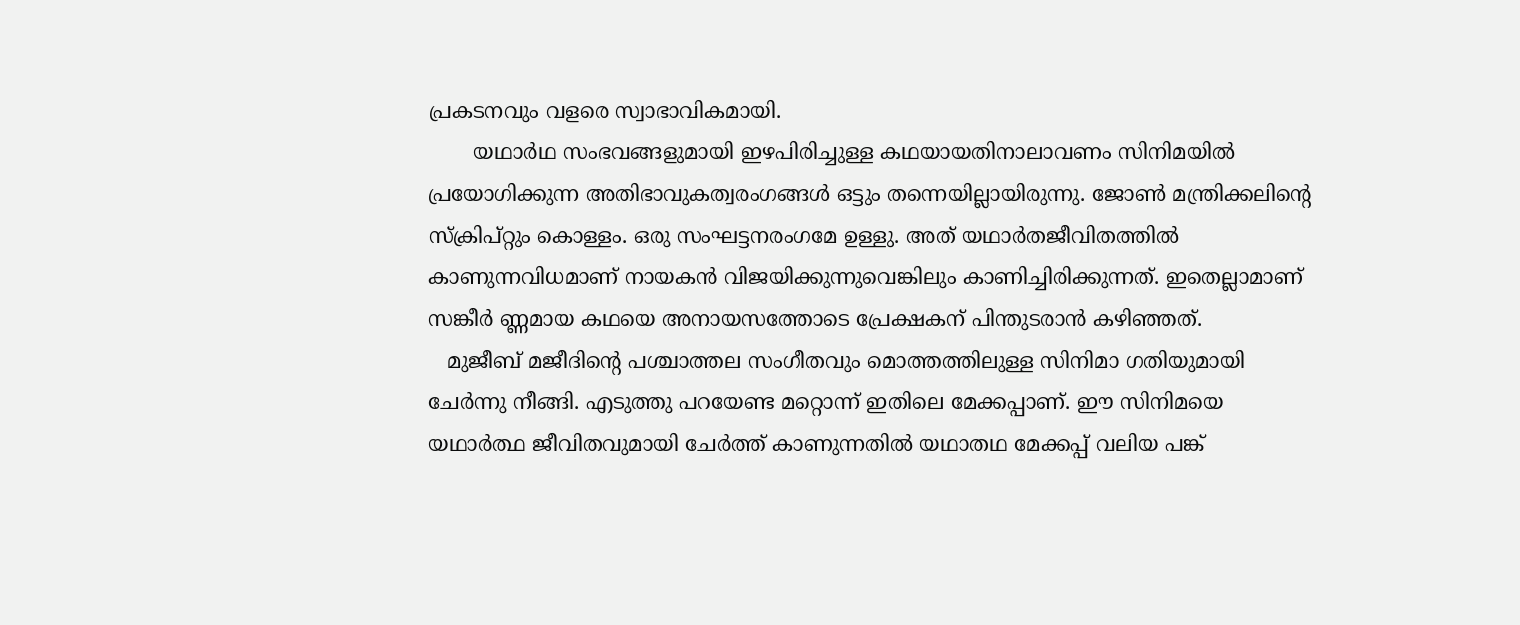പ്രകടനവും വളരെ സ്വാഭാവികമായി.
       യഥാർഥ സംഭവങ്ങളുമായി ഇഴപിരിച്ചുള്ള കഥയായതിനാലാവണം സിനിമയിൽ പ്രയോഗിക്കുന്ന അതിഭാവുകത്വരംഗങ്ങൾ ഒട്ടും തന്നെയില്ലായിരുന്നു. ജോണ്‍ മന്ത്രിക്കലിന്റെ സ്ക്രിപ്റ്റും കൊള്ളം. ഒരു സംഘട്ടനരംഗമേ ഉള്ളു. അത് യഥാർതജീവിതത്തിൽ കാണുന്നവിധമാണ് നായകൻ വിജയിക്കുന്നുവെങ്കിലും കാണിച്ചിരിക്കുന്നത്. ഇതെല്ലാമാണ് സങ്കീർ ണ്ണമായ കഥയെ അനായസത്തോടെ പ്രേക്ഷകന് പിന്തുടരാൻ കഴിഞ്ഞത്.
   മുജീബ് മജീദിന്‍റെ പശ്ചാത്തല സംഗീതവും മൊത്തത്തിലുള്ള സിനിമാ ഗതിയുമായി ചേർന്നു നീങ്ങി. എടുത്തു പറയേണ്ട മറ്റൊന്ന് ഇതിലെ മേക്കപ്പാണ്. ഈ സിനിമയെ യഥാർത്ഥ ജീവിതവുമായി ചേർത്ത് കാണുന്നതിൽ യഥാതഥ മേക്കപ്പ് വലിയ പങ്ക്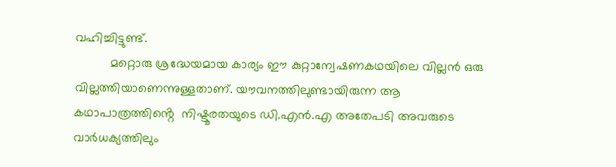വഹിച്ചിട്ടുണ്ട്.
          മറ്റൊരു ശ്രദ്ധേയമായ കാര്യം ഈ കുറ്റാന്വേഷണകഥയിലെ വില്ലൻ ഒരു വില്ലത്തിയാണെന്നുള്ളതാണ്. യൗവനത്തിലുണ്ടായിരുന്ന ആ കഥാപാത്രത്തിൻ്റെ  നിഷ്ടൂരതയുടെ ഡി.എൻ.എ അതേപടി അവരുടെ വാർധക്യത്തിലും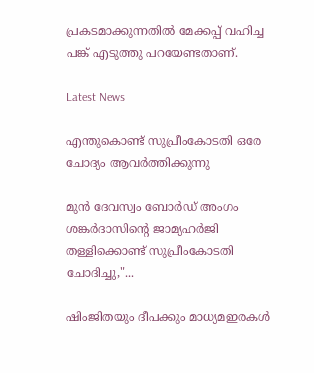പ്രകടമാക്കുന്നതിൽ മേക്കപ്പ് വഹിച്ച പങ്ക് എടുത്തു പറയേണ്ടതാണ്.

Latest News

എന്തുകൊണ്ട് സുപ്രീംകോടതി ഒരേ ചോദ്യം ആവർത്തിക്കുന്നു

മുൻ ദേവസ്വം ബോർഡ് അംഗം ശങ്കർദാസിന്റെ ജാമ്യഹർജി തള്ളിക്കൊണ്ട് സുപ്രീംകോടതി ചോദിച്ചു,"...

ഷിംജിതയും ദീപക്കും മാധ്യമഇരകൾ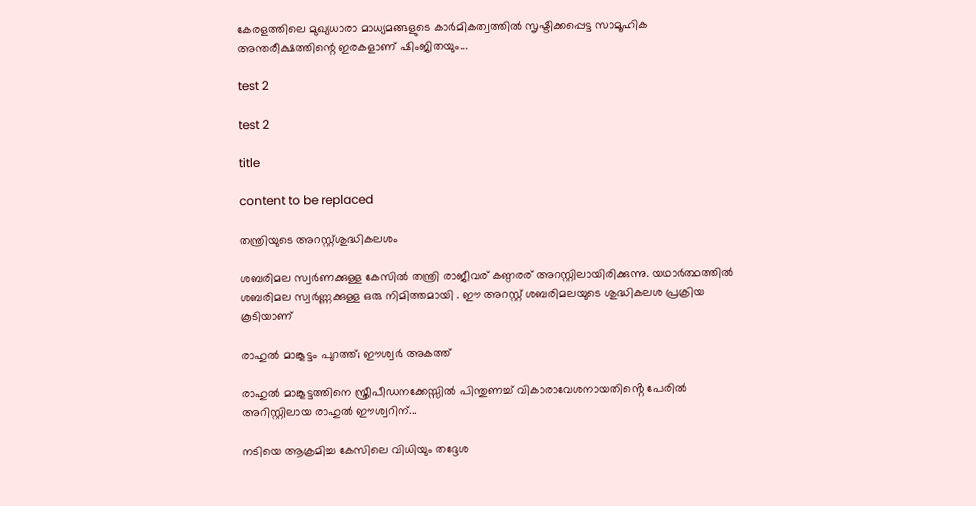കേരളത്തിലെ മുഖ്യധാരാ മാധ്യമങ്ങളുടെ കാർമികത്വത്തിൽ സൃഷ്ടിക്കപ്പെട്ട സാമൂഹിക അന്തരീക്ഷത്തിന്റെ ഇരകളാണ് ഷിംജിതയും...

test 2

test 2

title

content to be replaced

തന്ത്രിയുടെ അറസ്റ്റ്ശുദ്ധികലശം

ശബരിമല സ്വർണക്കുള്ള കേസിൽ തന്ത്രി രാജീവര് കണ്ഠരര് അറസ്റ്റിലായിരിക്കുന്നു. യഥാർത്ഥത്തിൽ ശബരിമല സ്വർണ്ണക്കുള്ള ഒരു നിമിത്തമായി . ഈ അറസ്റ്റ് ശബരിമലയുടെ ശുദ്ധികലശ പ്രക്രിയ കൂടിയാണ്

രാഹുൽ മാങ്കൂട്ടം പുറത്ത്; ഈശ്വർ അകത്ത്

രാഹുൽ മാങ്കൂട്ടത്തിനെ സ്ത്രീപീഡനക്കേസ്സിൽ പിന്തുണച്ച് വികാരാവേശനായതിൻ്റെ പേരിൽ അറിസ്റ്റിലായ രാഹുൽ ഈശ്വറിന്...

നടിയെ ആക്രമിച്ച കേസിലെ വിധിയും തദ്ദേശ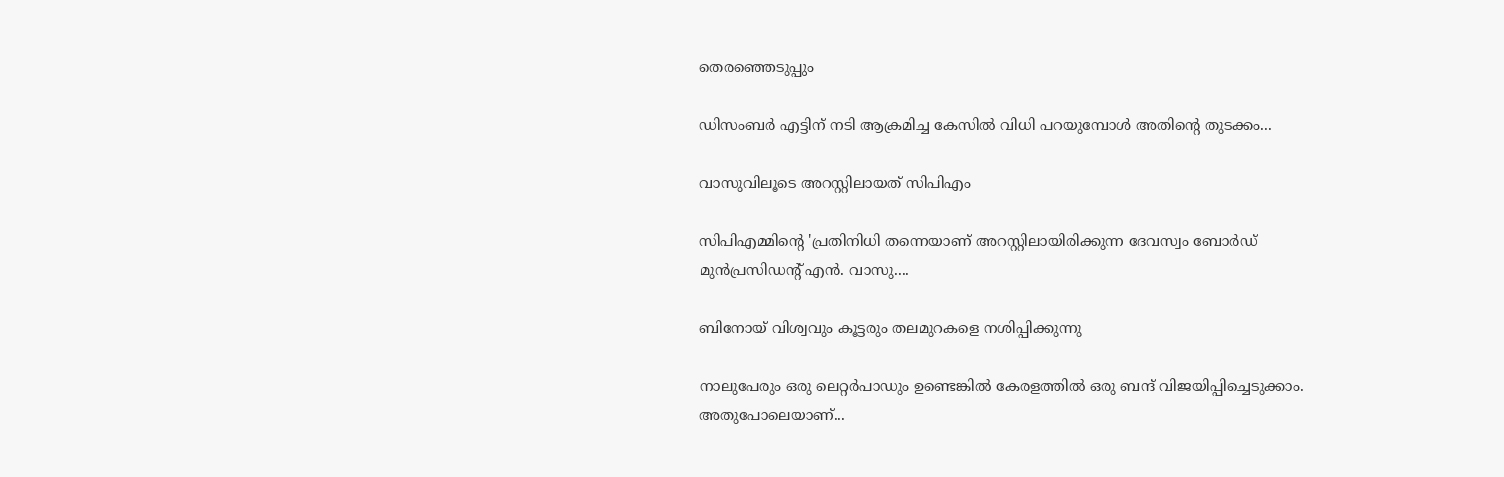തെരഞ്ഞെടുപ്പും

ഡിസംബർ എട്ടിന് നടി ആക്രമിച്ച കേസിൽ വിധി പറയുമ്പോൾ അതിന്റെ തുടക്കം...

വാസുവിലൂടെ അറസ്റ്റിലായത് സിപിഎം

സിപിഎമ്മിന്റെ 'പ്രതിനിധി തന്നെയാണ് അറസ്റ്റിലായിരിക്കുന്ന ദേവസ്വം ബോർഡ് മുൻപ്രസിഡന്റ് എൻ. വാസു....

ബിനോയ് വിശ്വവും കൂട്ടരും തലമുറകളെ നശിപ്പിക്കുന്നു

നാലുപേരും ഒരു ലെറ്റർപാഡും ഉണ്ടെങ്കിൽ കേരളത്തിൽ ഒരു ബന്ദ് വിജയിപ്പിച്ചെടുക്കാം. അതുപോലെയാണ്...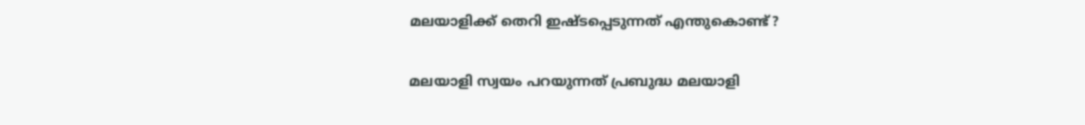മലയാളിക്ക് തെറി ഇഷ്ടപ്പെടുന്നത് എന്തുകൊണ്ട്?

മലയാളി സ്വയം പറയുന്നത് പ്രബുദ്ധ മലയാളി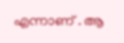എന്നാണ് . ആ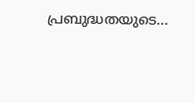പ്രബുദ്ധതയുടെ...